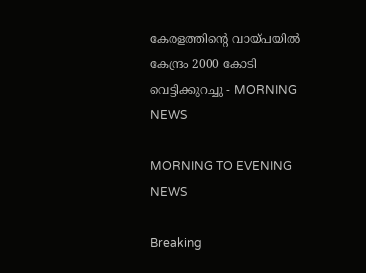കേരളത്തിന്റെ വായ്പയിൽ കേന്ദ്രം 2000 കോടി വെട്ടിക്കുറച്ചു - MORNING NEWS

MORNING TO EVENING NEWS

Breaking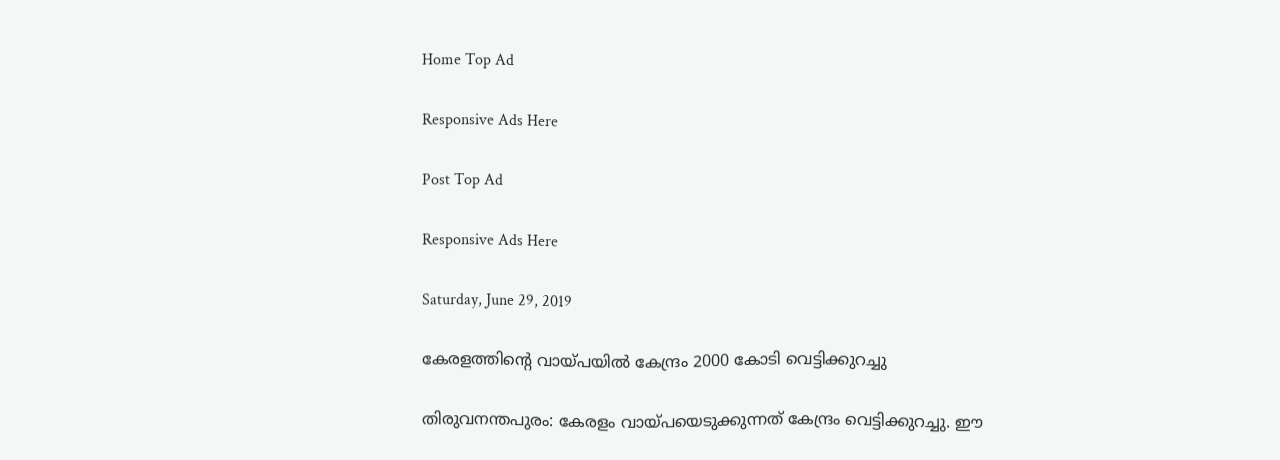Home Top Ad

Responsive Ads Here

Post Top Ad

Responsive Ads Here

Saturday, June 29, 2019

കേരളത്തിന്റെ വായ്പയിൽ കേന്ദ്രം 2000 കോടി വെട്ടിക്കുറച്ചു

തിരുവനന്തപുരം: കേരളം വായ്പയെടുക്കുന്നത് കേന്ദ്രം വെട്ടിക്കുറച്ചു. ഈ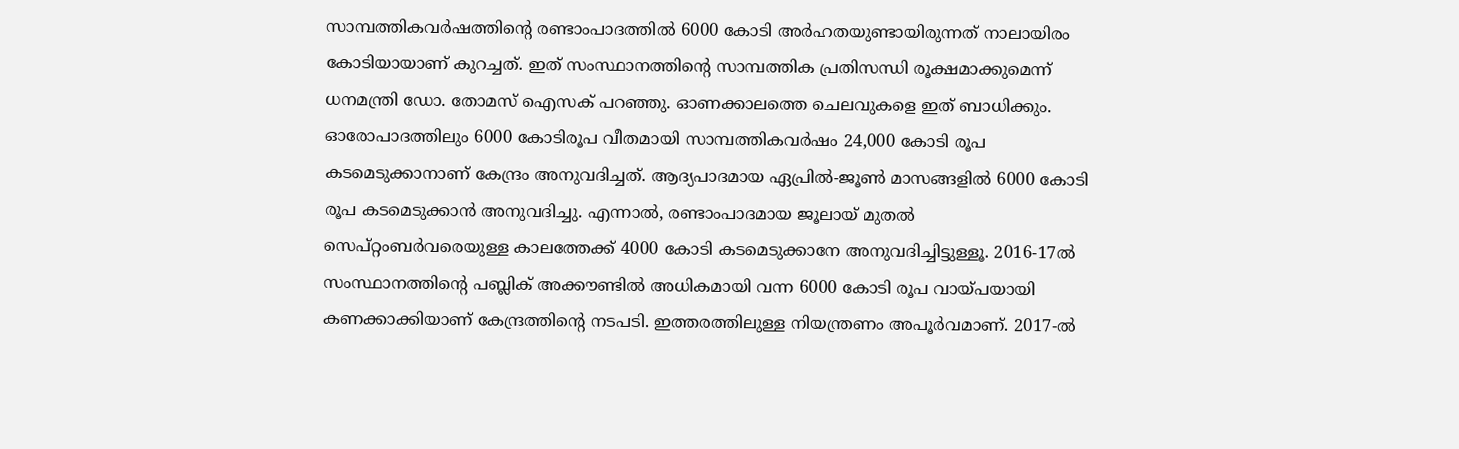സാമ്പത്തികവർഷത്തിന്റെ രണ്ടാംപാദത്തിൽ 6000 കോടി അർഹതയുണ്ടായിരുന്നത് നാലായിരം കോടിയായാണ് കുറച്ചത്. ഇത് സംസ്ഥാനത്തിന്റെ സാമ്പത്തിക പ്രതിസന്ധി രൂക്ഷമാക്കുമെന്ന് ധനമന്ത്രി ഡോ. തോമസ് ഐസക് പറഞ്ഞു. ഓണക്കാലത്തെ ചെലവുകളെ ഇത് ബാധിക്കും. ഓരോപാദത്തിലും 6000 കോടിരൂപ വീതമായി സാമ്പത്തികവർഷം 24,000 കോടി രൂപ കടമെടുക്കാനാണ് കേന്ദ്രം അനുവദിച്ചത്. ആദ്യപാദമായ ഏപ്രിൽ-ജൂൺ മാസങ്ങളിൽ 6000 കോടി രൂപ കടമെടുക്കാൻ അനുവദിച്ചു. എന്നാൽ, രണ്ടാംപാദമായ ജൂലായ് മുതൽ സെപ്റ്റംബർവരെയുള്ള കാലത്തേക്ക് 4000 കോടി കടമെടുക്കാനേ അനുവദിച്ചിട്ടുള്ളൂ. 2016-17ൽ സംസ്ഥാനത്തിന്റെ പബ്ലിക് അക്കൗണ്ടിൽ അധികമായി വന്ന 6000 കോടി രൂപ വായ്പയായി കണക്കാക്കിയാണ് കേന്ദ്രത്തിന്റെ നടപടി. ഇത്തരത്തിലുള്ള നിയന്ത്രണം അപൂർവമാണ്. 2017-ൽ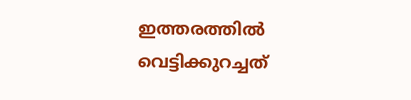ഇത്തരത്തിൽ വെട്ടിക്കുറച്ചത്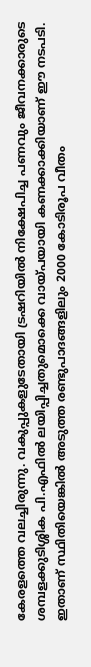കേരളത്തെ വലച്ചിരുന്നു. വകുപ്പുകളുടേതായി ട്രഷറിയിൽ നിക്ഷേപിച്ച പണവും ജീവനക്കാരുടെ ശമ്പളക്കുടിശ്ശിക പി.എഫിൽ ലയിപ്പിച്ചതുമൊക്കെ വായ്പയായി കണക്കാക്കിയാണ് ഈ നടപടി. ഇതാണ് സ്ഥിതിയെങ്കിൽ അടുത്ത രണ്ടുപാദങ്ങളിലും 2000 കോടിരൂപ വീതം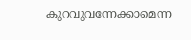കുറവുവന്നേക്കാമെന്ന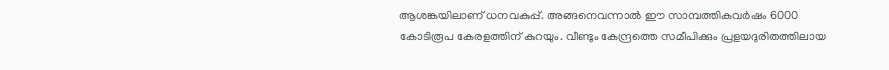ആശങ്കയിലാണ് ധനവകുപ്പ്. അങ്ങനെവന്നാൽ ഈ സാമ്പത്തികവർഷം 6000 കോടിരൂപ കേരളത്തിന് കുറയും. വീണ്ടും കേന്ദ്രത്തെ സമീപിക്കും പ്രളയദുരിതത്തിലായ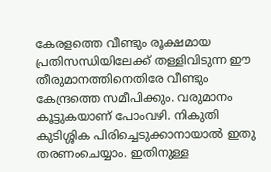കേരളത്തെ വീണ്ടും രൂക്ഷമായ പ്രതിസന്ധിയിലേക്ക് തള്ളിവിടുന്ന ഈ തീരുമാനത്തിനെതിരേ വീണ്ടും കേന്ദ്രത്തെ സമീപിക്കും. വരുമാനം കൂട്ടുകയാണ് പോംവഴി. നികുതി കുടിശ്ശിക പിരിച്ചെടുക്കാനായാൽ ഇതു തരണംചെയ്യാം. ഇതിനുള്ള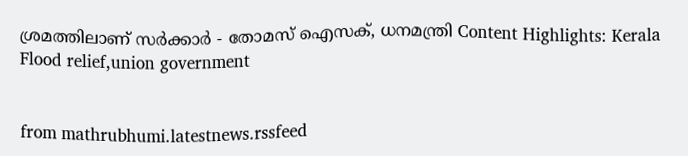ശ്രമത്തിലാണ് സർക്കാർ - തോമസ് ഐസക്, ധനമന്ത്രി Content Highlights: Kerala Flood relief,union government


from mathrubhumi.latestnews.rssfeed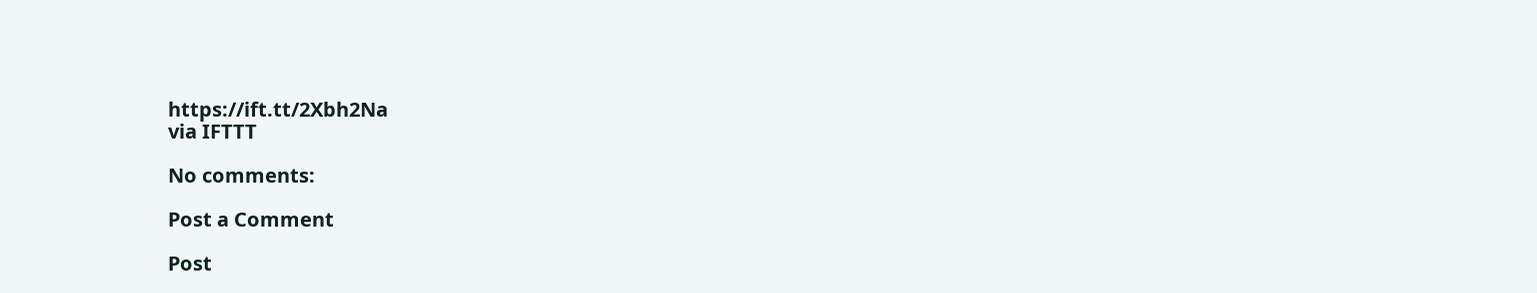https://ift.tt/2Xbh2Na
via IFTTT

No comments:

Post a Comment

Post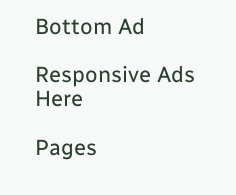Bottom Ad

Responsive Ads Here

Pages